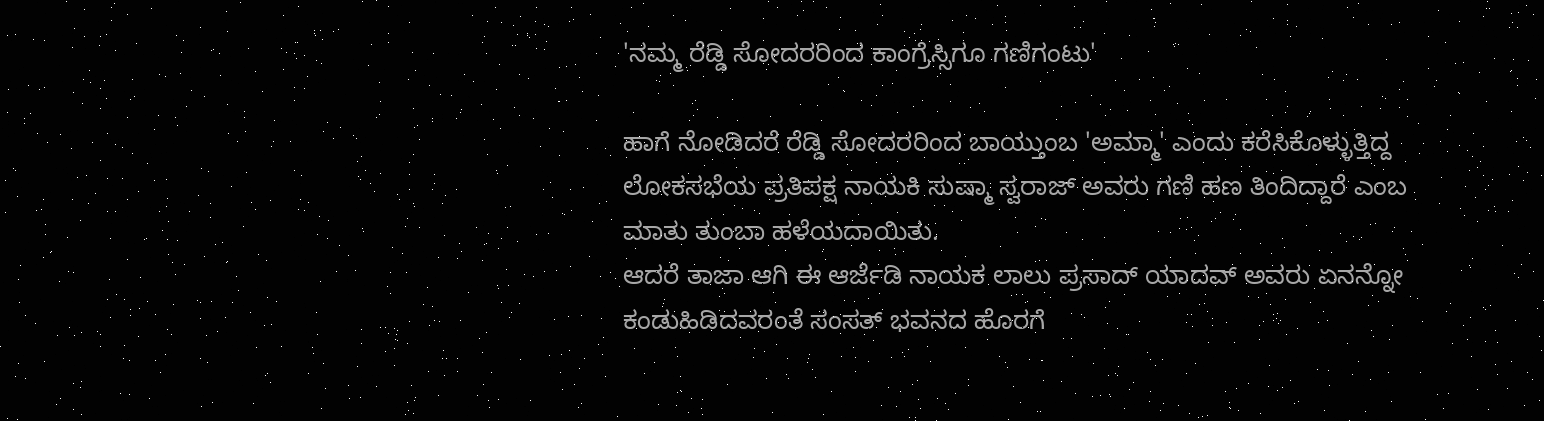'ನಮ್ಮ ರೆಡ್ಡಿ ಸೋದರರಿಂದ ಕಾಂಗ್ರೆಸ್ಸಿಗೂ ಗಣಿಗಂಟು'

ಹಾಗೆ ನೋಡಿದರೆ ರೆಡ್ಡಿ ಸೋದರರಿಂದ ಬಾಯ್ತುಂಬ 'ಅಮ್ಮಾ' ಎಂದು ಕರೆಸಿಕೊಳ್ಳುತ್ತಿದ್ದ ಲೋಕಸಭೆಯ ಪ್ರತಿಪಕ್ಷ ನಾಯಕಿ ಸುಷ್ಮಾ ಸ್ವರಾಜ್ ಅವರು ಗಣಿ ಹಣ ತಿಂದಿದ್ದಾರೆ ಎಂಬ ಮಾತು ತುಂಬಾ ಹಳೆಯದಾಯಿತು.
ಆದರೆ ತಾಜಾ ಆಗಿ ಈ ಆರ್ಜೆಡಿ ನಾಯಕ ಲಾಲು ಪ್ರಸಾದ್ ಯಾದವ್ ಅವರು ಏನನ್ನೋ ಕಂಡುಹಿಡಿದವರಂತೆ ಸಂಸತ್ ಭವನದ ಹೊರಗೆ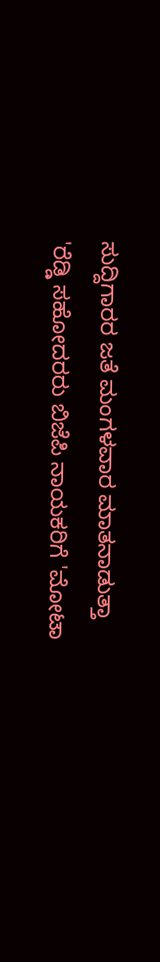ಸುದ್ದಿಗಾರರ ಜತೆ ಮಂಗಳವಾರ ಮಾತನಾಡುತ್ತಾ 'ರೆಡ್ಡಿ ಸಹೋದರರು ಬಿಜೆಪಿ ನಾಯಕರಿಗೆ 'ಮೋಟಾ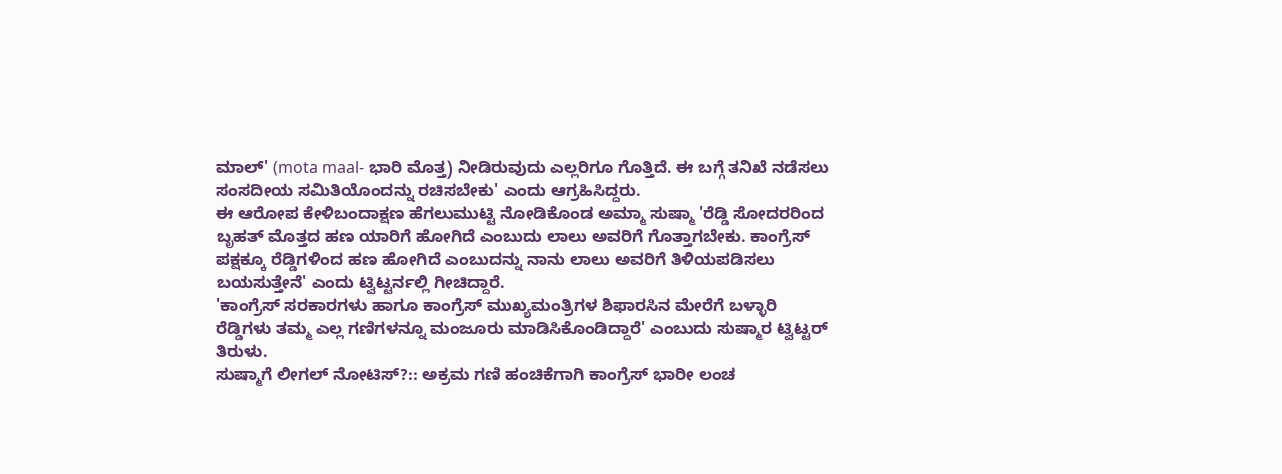ಮಾಲ್' (mota maal- ಭಾರಿ ಮೊತ್ತ) ನೀಡಿರುವುದು ಎಲ್ಲರಿಗೂ ಗೊತ್ತಿದೆ. ಈ ಬಗ್ಗೆ ತನಿಖೆ ನಡೆಸಲು ಸಂಸದೀಯ ಸಮಿತಿಯೊಂದನ್ನು ರಚಿಸಬೇಕು' ಎಂದು ಆಗ್ರಹಿಸಿದ್ದರು.
ಈ ಆರೋಪ ಕೇಳಿಬಂದಾಕ್ಷಣ ಹೆಗಲುಮುಟ್ಟಿ ನೋಡಿಕೊಂಡ ಅಮ್ಮಾ ಸುಷ್ಮಾ 'ರೆಡ್ಡಿ ಸೋದರರಿಂದ ಬೃಹತ್ ಮೊತ್ತದ ಹಣ ಯಾರಿಗೆ ಹೋಗಿದೆ ಎಂಬುದು ಲಾಲು ಅವರಿಗೆ ಗೊತ್ತಾಗಬೇಕು. ಕಾಂಗ್ರೆಸ್ ಪಕ್ಷಕ್ಕೂ ರೆಡ್ಡಿಗಳಿಂದ ಹಣ ಹೋಗಿದೆ ಎಂಬುದನ್ನು ನಾನು ಲಾಲು ಅವರಿಗೆ ತಿಳಿಯಪಡಿಸಲು ಬಯಸುತ್ತೇನೆ' ಎಂದು ಟ್ವಿಟ್ಟರ್ನಲ್ಲಿ ಗೀಚಿದ್ದಾರೆ.
'ಕಾಂಗ್ರೆಸ್ ಸರಕಾರಗಳು ಹಾಗೂ ಕಾಂಗ್ರೆಸ್ ಮುಖ್ಯಮಂತ್ರಿಗಳ ಶಿಫಾರಸಿನ ಮೇರೆಗೆ ಬಳ್ಳಾರಿ ರೆಡ್ಡಿಗಳು ತಮ್ಮ ಎಲ್ಲ ಗಣಿಗಳನ್ನೂ ಮಂಜೂರು ಮಾಡಿಸಿಕೊಂಡಿದ್ದಾರೆ' ಎಂಬುದು ಸುಷ್ಮಾರ ಟ್ವಿಟ್ಟರ್ ತಿರುಳು.
ಸುಷ್ಮಾಗೆ ಲೀಗಲ್ ನೋಟಿಸ್?:: ಅಕ್ರಮ ಗಣಿ ಹಂಚಿಕೆಗಾಗಿ ಕಾಂಗ್ರೆಸ್ ಭಾರೀ ಲಂಚ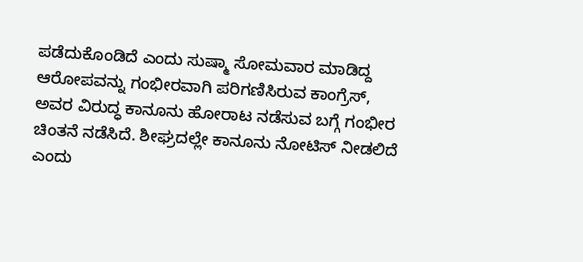ಪಡೆದುಕೊಂಡಿದೆ ಎಂದು ಸುಷ್ಮಾ ಸೋಮವಾರ ಮಾಡಿದ್ದ ಆರೋಪವನ್ನು ಗಂಭೀರವಾಗಿ ಪರಿಗಣಿಸಿರುವ ಕಾಂಗ್ರೆಸ್, ಅವರ ವಿರುದ್ಧ ಕಾನೂನು ಹೋರಾಟ ನಡೆಸುವ ಬಗ್ಗೆ ಗಂಭೀರ ಚಿಂತನೆ ನಡೆಸಿದೆ. ಶೀಘ್ರದಲ್ಲೇ ಕಾನೂನು ನೋಟಿಸ್ ನೀಡಲಿದೆ ಎಂದು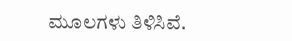ಮೂಲಗಳು ತಿಳಿಸಿವೆ.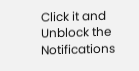Click it and Unblock the Notifications